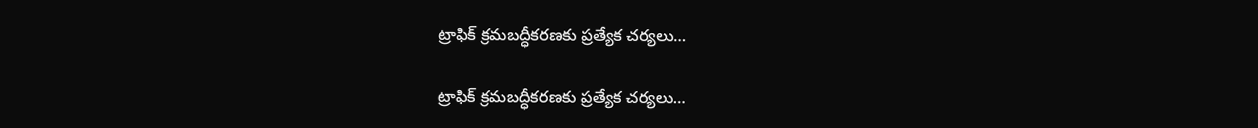ట్రాఫిక్ క్రమబద్ధీకరణకు ప్రత్యేక చర్యలు…

ట్రాఫిక్ క్రమబద్ధీకరణకు ప్రత్యేక చర్యలు…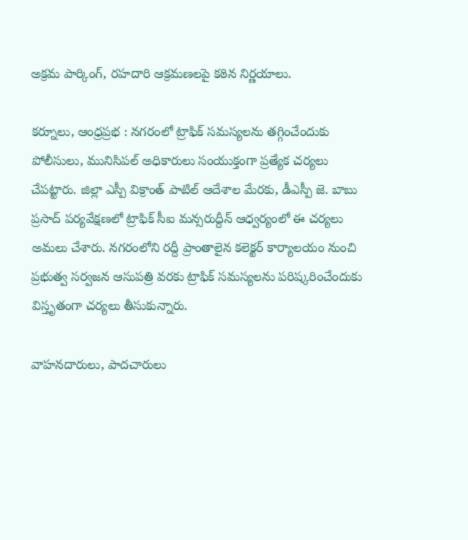అక్రమ పార్కింగ్, రహదారి ఆక్రమణలపై కఠిన నిర్ణయాలు.

కర్నూలు, ఆంధ్రప్రభ : నగరంలో ట్రాఫిక్ సమస్యలను తగ్గించేందుకు పోలీసులు, మునిసిపల్ అధికారులు సంయుక్తంగా ప్రత్యేక చర్యలు చేపట్టారు. జిల్లా ఎస్పీ విక్రాంత్ పాటిల్ ఆదేశాల మేరకు, డీఎస్పీ జె. బాబు ప్రసాద్ పర్యవేక్షణలో ట్రాఫిక్ సీఐ మన్సరుద్దీన్ ఆధ్వర్యంలో ఈ చర్యలు అమలు చేశారు. నగరంలోని రద్దీ ప్రాంతాలైన కలెక్టర్ కార్యాలయం నుంచి ప్రభుత్వ సర్వజన ఆసుపత్రి వరకు ట్రాఫిక్ సమస్యలను పరిష్కరించేందుకు విస్తృతంగా చర్యలు తీసుకున్నారు.

వాహనదారులు, పాదచారులు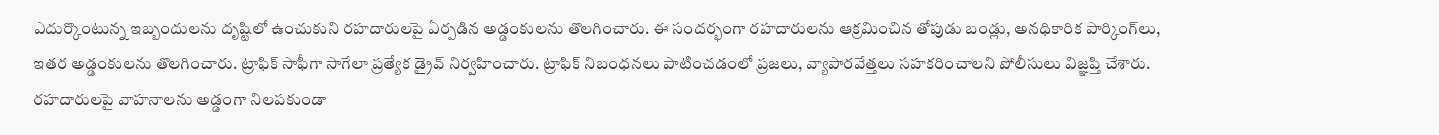ఎదుర్కొంటున్న ఇబ్బందులను దృష్టిలో ఉంచుకుని రహదారులపై ఏర్పడిన అడ్డంకులను తొలగించారు. ఈ సందర్భంగా రహదారులను ఆక్రమించిన తోపుడు బండ్లు, అనధికారిక పార్కింగ్‌లు, ఇతర అడ్డంకులను తొలగించారు. ట్రాఫిక్ సాఫీగా సాగేలా ప్రత్యేక డ్రైవ్ నిర్వహించారు. ట్రాఫిక్ నిబంధనలు పాటించడంలో ప్రజలు, వ్యాపారవేత్తలు సహకరించాలని పోలీసులు విజ్ఞప్తి చేశారు. రహదారులపై వాహనాలను అడ్డంగా నిలపకుండా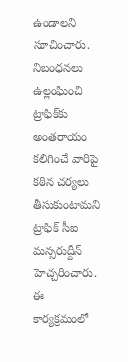ఉండాలని సూచించారు. నిబంధనలు ఉల్లంఘించి ట్రాఫిక్‌కు అంతరాయం కలిగించే వారిపై కఠిన చర్యలు తీసుకుంటామని ట్రాఫిక్ సీఐ మన్సరుద్దీన్ హెచ్చరించారు.
ఈ కార్యక్రమంలో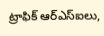ట్రాఫిక్ ఆర్‌ఎస్‌ఐలు,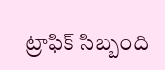ట్రాఫిక్ సిబ్బంది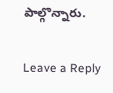పాల్గొన్నారు.

Leave a Reply